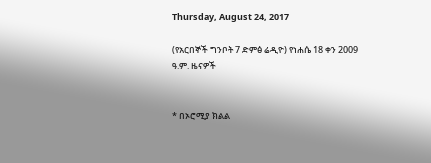Thursday, August 24, 2017

(የአርበኞች ግንቦት 7 ድምፅ ሬዲዮ) የነሐሴ 18 ቀን 2009 ዓ.ም. ዜናዎች


* በኦሮሚያ ክልል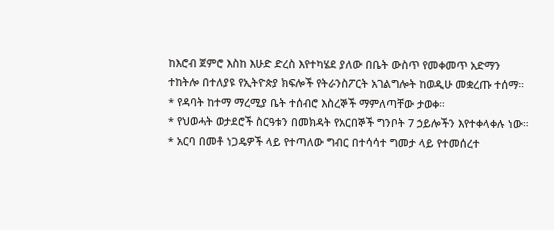ከእሮብ ጀምሮ እስከ እሁድ ድረስ እየተካሄደ ያለው በቤት ውስጥ የመቀመጥ አድማን ተከትሎ በተለያዩ የኢትዮጵያ ክፍሎች የትራንስፖርት አገልግሎት ከወዲሁ መቋረጡ ተሰማ።
* የዳባት ከተማ ማረሚያ ቤት ተሰብሮ እስረኞች ማምለጣቸው ታወቀ።
* የህወሓት ወታደሮች ስርዓቱን በመክዳት የአርበኞች ግንቦት 7 ኃይሎችን እየተቀላቀሉ ነው።
* አርባ በመቶ ነጋዴዎች ላይ የተጣለው ግብር በተሳሳተ ግመታ ላይ የተመሰረተ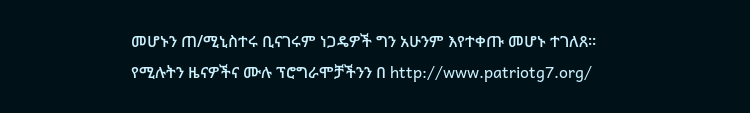መሆኑን ጠ/ሚኒስተሩ ቢናገሩም ነጋዴዎች ግን አሁንም እየተቀጡ መሆኑ ተገለጸ።
የሚሉትን ዜናዎችና ሙሉ ፕሮግራሞቻችንን በ http://www.patriotg7.org/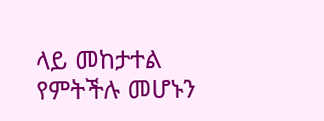ላይ መከታተል የምትችሉ መሆኑን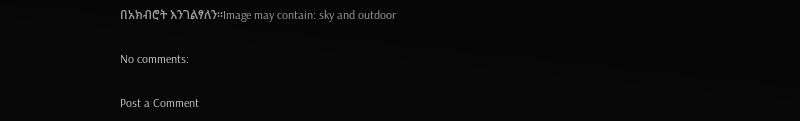በአክብሮት እንገልፃለን፡፡Image may contain: sky and outdoor

No comments:

Post a Comment